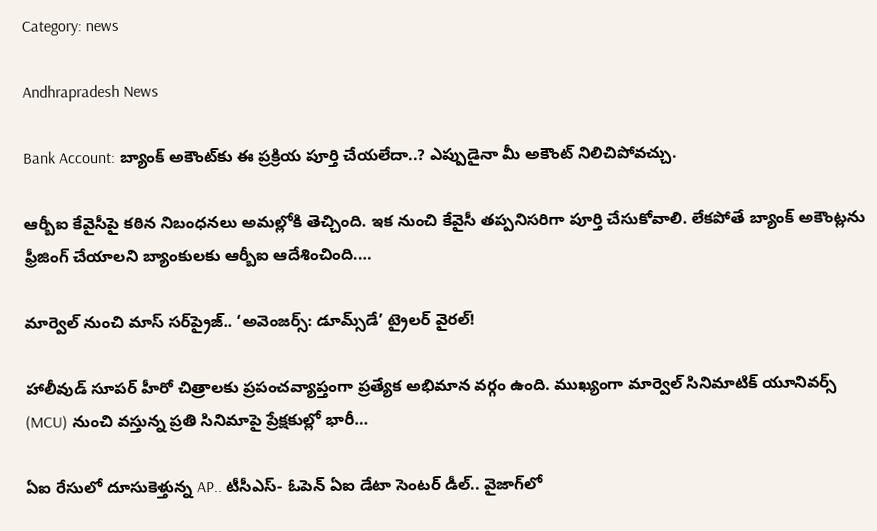Category: news

Andhrapradesh News

Bank Account: బ్యాంక్ అకౌంట్‌కు ఈ ప్రక్రియ పూర్తి చేయలేదా..? ఎప్పుడైనా మీ అకౌంట్ నిలిచిపోవచ్చు.

ఆర్బీఐ కేవైసీపై కఠిన నిబంధనలు అమల్లోకి తెచ్చింది. ఇక నుంచి కేవైసీ తప్పనిసరిగా పూర్తి చేసుకోవాలి. లేకపోతే బ్యాంక్ అకౌంట్లను ఫ్రీజింగ్ చేయాలని బ్యాంకులకు ఆర్బీఐ ఆదేశించింది.…

మార్వెల్ నుంచి మాస్ సర్‌ప్రైజ్.. ‘అవెంజర్స్: డూమ్స్‌డే’ ట్రైలర్ వైరల్!

హాలీవుడ్ సూపర్ హీరో చిత్రాలకు ప్రపంచవ్యాప్తంగా ప్రత్యేక అభిమాన వర్గం ఉంది. ముఖ్యంగా మార్వెల్ సినిమాటిక్ యూనివర్స్ (MCU) నుంచి వస్తున్న ప్రతి సినిమాపై ప్రేక్షకుల్లో భారీ…

ఏఐ రేసులో దూసుకెళ్తున్న AP.. టీసీఎస్- ఓపెన్ ఏఐ డేటా సెంటర్ డీల్.. వైజాగ్‌లో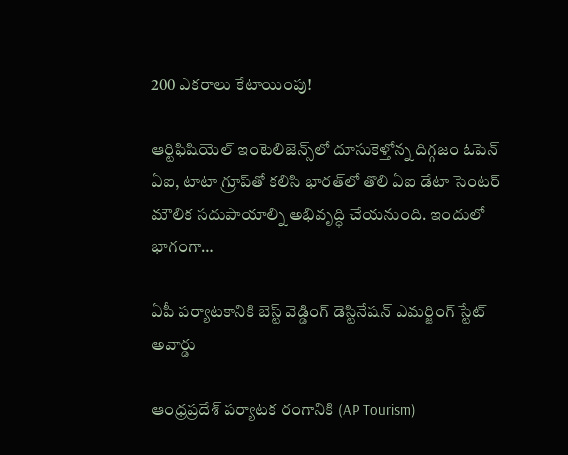200 ఎకరాలు కేటాయింపు!

ఆర్టిఫిషియెల్ ఇంటెలిజెన్స్‌లో దూసుకెళ్తోన్న దిగ్గజం ఓపెన్ ఏఐ, టాటా గ్రూప్‌తో కలిసి భారత్‌లో తొలి ఏఐ డేటా సెంటర్ మౌలిక సదుపాయాల్ని అభివృద్ధి చేయనుంది. ఇందులో భాగంగా…

ఏపీ పర్యాటకానికి బెస్ట్ వెడ్డింగ్ డెస్టినేషన్ ఎమర్జింగ్ స్టేట్ అవార్డు

ఆంధ్రప్రదేశ్ పర్యాటక రంగానికి (AP Tourism)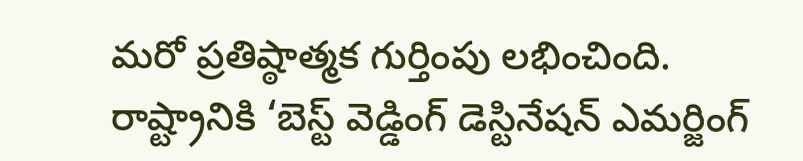మరో ప్రతిష్ఠాత్మక గుర్తింపు లభించింది. రాష్ట్రానికి ‘బెస్ట్ వెడ్డింగ్ డెస్టినేషన్ ఎమర్జింగ్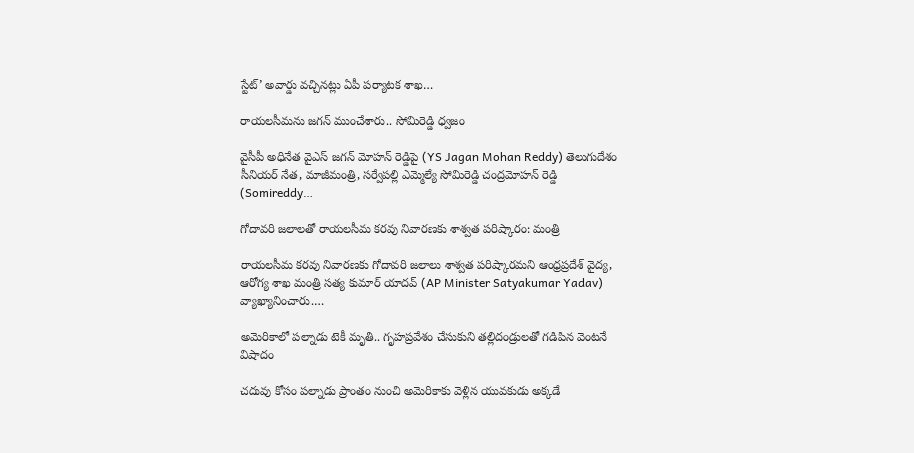స్టేట్’ అవార్డు వచ్చినట్లు ఏపీ పర్యాటక శాఖ…

రాయలసీమను జగన్ ముంచేశారు.. సోమిరెడ్డి ధ్వజం

వైసీపీ అధినేత వైఎస్ జగన్ మోహన్ రెడ్డిపై (YS Jagan Mohan Reddy) తెలుగుదేశం సీనియర్ నేత, మాజీమంత్రి, సర్వేపల్లి ఎమ్మెల్యే సోమిరెడ్డి చంద్రమోహన్ రెడ్డి (Somireddy…

గోదావరి జలాలతో రాయలసీమ కరవు నివారణకు శాశ్వత పరిష్కారం: మంత్రి

రాయలసీమ కరవు నివారణకు గోదావరి జలాలు శాశ్వత పరిష్కారమని ఆంధ్రప్రదేశ్ వైద్య, ఆరోగ్య శాఖ మంత్రి సత్య కుమార్ యాదవ్ (AP Minister Satyakumar Yadav) వ్యాఖ్యానించారు.…

అమెరికాలో పల్నాడు టెకీ మృతి.. గృహప్రవేశం చేసుకుని తల్లిదండ్రులతో గడిపిన వెంటనే విషాదం

చదువు కోసం పల్నాడు ప్రాంతం నుంచి అమెరికాకు వెళ్లిన యువకుడు అక్కడే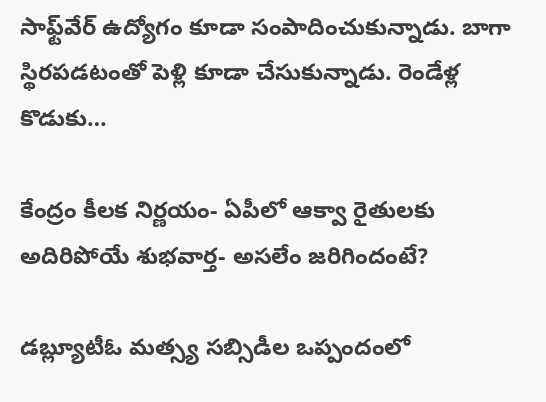సాఫ్ట్‌వేర్ ఉద్యోగం కూడా సంపాదించుకున్నాడు. బాగా స్థిరపడటంతో పెళ్లి కూడా చేసుకున్నాడు. రెండేళ్ల కొడుకు…

కేంద్రం కీలక నిర్ణయం- ఏపీలో ఆక్వా రైతులకు అదిరిపోయే శుభవార్త- అసలేం జరిగిందంటే?

డబ్ల్యూటీఓ మత్స్య సబ్సిడీల ఒప్పందంలో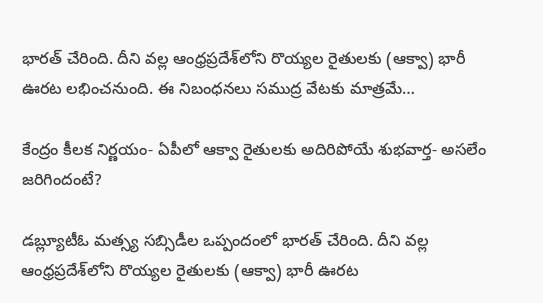భారత్ చేరింది. దీని వల్ల ఆంధ్రప్రదేశ్‌లోని రొయ్యల రైతులకు (ఆక్వా) భారీ ఊరట లభించనుంది. ఈ నిబంధనలు సముద్ర వేటకు మాత్రమే…

కేంద్రం కీలక నిర్ణయం- ఏపీలో ఆక్వా రైతులకు అదిరిపోయే శుభవార్త- అసలేం జరిగిందంటే?

డబ్ల్యూటీఓ మత్స్య సబ్సిడీల ఒప్పందంలో భారత్ చేరింది. దీని వల్ల ఆంధ్రప్రదేశ్‌లోని రొయ్యల రైతులకు (ఆక్వా) భారీ ఊరట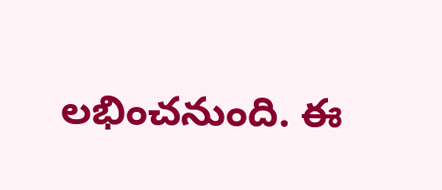లభించనుంది. ఈ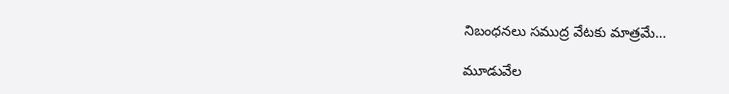నిబంధనలు సముద్ర వేటకు మాత్రమే…

మూడువేల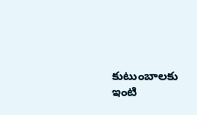కుటుంబాలకు ఇంటి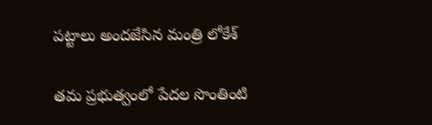పట్టాలు అందజేసిన మంత్రి లోకేశ్

తమ ప్రభుత్వంలో పేదల సొంతింటి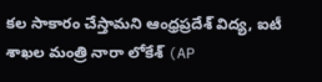కల సాకారం చేస్తామని ఆంధ్రప్రదేశ్ విద్య, ఐటీ శాఖల మంత్రి నారా లోకేశ్ (AP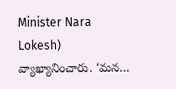Minister Nara Lokesh) వ్యాఖ్యానించారు. ‘మన…